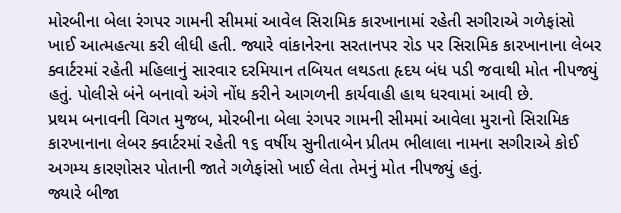મોરબીના બેલા રંગપર ગામની સીમમાં આવેલ સિરામિક કારખાનામાં રહેતી સગીરાએ ગળેફાંસો ખાઈ આત્મહત્યા કરી લીધી હતી. જ્યારે વાંકાનેરના સરતાનપર રોડ પર સિરામિક કારખાનાના લેબર ક્વાર્ટરમાં રહેતી મહિલાનું સારવાર દરમિયાન તબિયત લથડતા હૃદય બંધ પડી જવાથી મોત નીપજ્યું હતું. પોલીસે બંને બનાવો અંગે નોંધ કરીને આગળની કાર્યવાહી હાથ ધરવામાં આવી છે.
પ્રથમ બનાવની વિગત મુજબ, મોરબીના બેલા રંગપર ગામની સીમમાં આવેલા મુરાનો સિરામિક કારખાનાના લેબર ક્વાર્ટરમાં રહેતી ૧૬ વર્ષીય સુનીતાબેન પ્રીતમ ભીલાલા નામના સગીરાએ કોઈ અગમ્ય કારણોસર પોતાની જાતે ગળેફાંસો ખાઈ લેતા તેમનું મોત નીપજ્યું હતું.
જ્યારે બીજા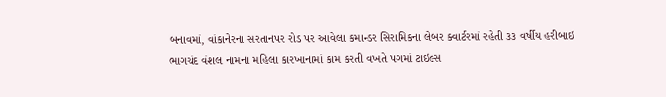બનાવમાં, વાંકાનેરના સરતાનપર રોડ પર આવેલા કમાન્ડર સિરામિકના લેબર ક્વાર્ટરમાં રહેતી ૩૩ વર્ષીય હરીબાઇ ભાગચંદ વંશલ નામના મહિલા કારખાનામાં કામ કરતી વખતે પગમાં ટાઇલ્સ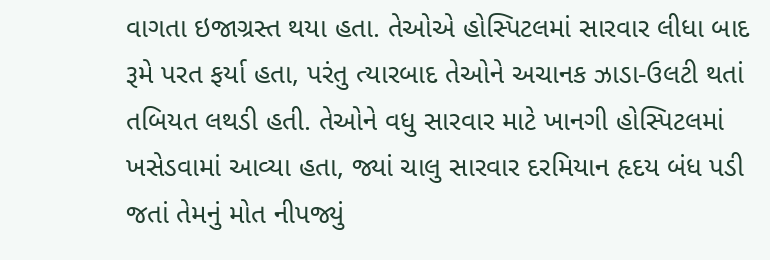વાગતા ઇજાગ્રસ્ત થયા હતા. તેઓએ હોસ્પિટલમાં સારવાર લીધા બાદ રૂમે પરત ફર્યા હતા, પરંતુ ત્યારબાદ તેઓને અચાનક ઝાડા-ઉલટી થતાં તબિયત લથડી હતી. તેઓને વધુ સારવાર માટે ખાનગી હોસ્પિટલમાં ખસેડવામાં આવ્યા હતા, જ્યાં ચાલુ સારવાર દરમિયાન હૃદય બંધ પડી જતાં તેમનું મોત નીપજ્યું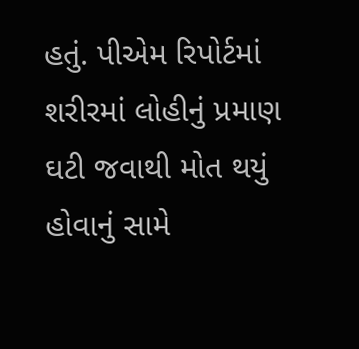હતું. પીએમ રિપોર્ટમાં શરીરમાં લોહીનું પ્રમાણ ઘટી જવાથી મોત થયું હોવાનું સામે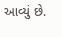આવ્યું છે.